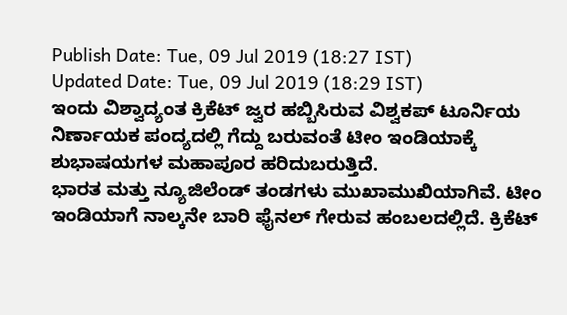Publish Date: Tue, 09 Jul 2019 (18:27 IST)
Updated Date: Tue, 09 Jul 2019 (18:29 IST)
ಇಂದು ವಿಶ್ವಾದ್ಯಂತ ಕ್ರಿಕೆಟ್ ಜ್ವರ ಹಬ್ಬಿಸಿರುವ ವಿಶ್ವಕಪ್ ಟೂರ್ನಿಯ ನಿರ್ಣಾಯಕ ಪಂದ್ಯದಲ್ಲಿ ಗೆದ್ದು ಬರುವಂತೆ ಟೀಂ ಇಂಡಿಯಾಕ್ಕೆ ಶುಭಾಷಯಗಳ ಮಹಾಪೂರ ಹರಿದುಬರುತ್ತಿದೆ.
ಭಾರತ ಮತ್ತು ನ್ಯೂಜಿಲೆಂಡ್ ತಂಡಗಳು ಮುಖಾಮುಖಿಯಾಗಿವೆ. ಟೀಂ ಇಂಡಿಯಾಗೆ ನಾಲ್ಕನೇ ಬಾರಿ ಫೈನಲ್ ಗೇರುವ ಹಂಬಲದಲ್ಲಿದೆ. ಕ್ರಿಕೆಟ್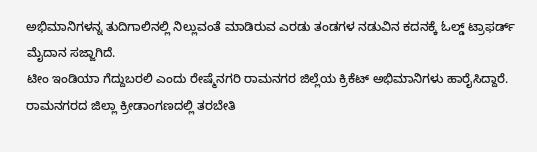ಅಭಿಮಾನಿಗಳನ್ನ ತುದಿಗಾಲಿನಲ್ಲಿ ನಿಲ್ಲುವಂತೆ ಮಾಡಿರುವ ಎರಡು ತಂಡಗಳ ನಡುವಿನ ಕದನಕ್ಕೆ ಓಲ್ಡ್ ಟ್ರಾಫರ್ಡ್ ಮೈದಾನ ಸಜ್ಜಾಗಿದೆ.
ಟೀಂ ಇಂಡಿಯಾ ಗೆದ್ದುಬರಲಿ ಎಂದು ರೇಷ್ಮೆನಗರಿ ರಾಮನಗರ ಜಿಲ್ಲೆಯ ಕ್ರಿಕೆಟ್ ಅಭಿಮಾನಿಗಳು ಹಾರೈಸಿದ್ದಾರೆ. ರಾಮನಗರದ ಜಿಲ್ಲಾ ಕ್ರೀಡಾಂಗಣದಲ್ಲಿ ತರಬೇತಿ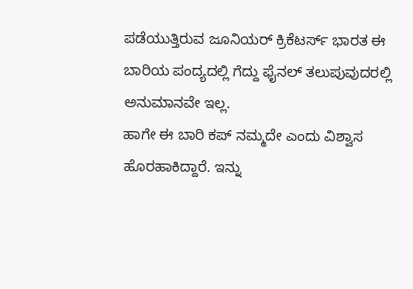ಪಡೆಯುತ್ತಿರುವ ಜೂನಿಯರ್ ಕ್ರಿಕೆಟರ್ಸ್ ಭಾರತ ಈ ಬಾರಿಯ ಪಂದ್ಯದಲ್ಲಿ ಗೆದ್ದು ಫೈನಲ್ ತಲುಪುವುದರಲ್ಲಿ ಅನುಮಾನವೇ ಇಲ್ಲ.
ಹಾಗೇ ಈ ಬಾರಿ ಕಪ್ ನಮ್ಮದೇ ಎಂದು ವಿಶ್ವಾಸ ಹೊರಹಾಕಿದ್ದಾರೆ. ಇನ್ನು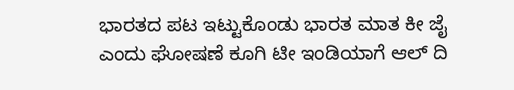ಭಾರತದ ಪಟ ಇಟ್ಟುಕೊಂಡು ಭಾರತ ಮಾತ ಕೀ ಜೈ ಎಂದು ಘೋಷಣೆ ಕೂಗಿ ಟೀ ಇಂಡಿಯಾಗೆ ಆಲ್ ದಿ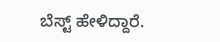ಬೆಸ್ಟ್ ಹೇಳಿದ್ದಾರೆ.